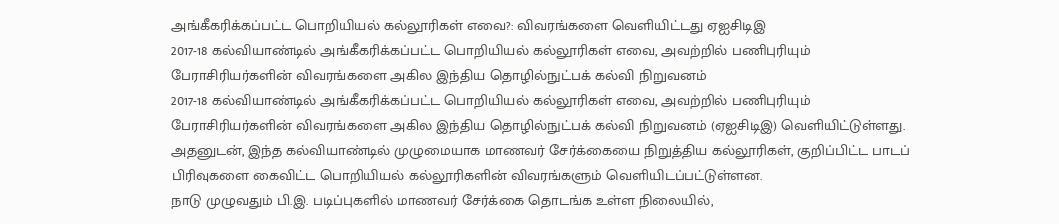அங்கீகரிக்கப்பட்ட பொறியியல் கல்லூரிகள் எவை?: விவரங்களை வெளியிட்டது ஏஐசிடிஇ
2017-18 கல்வியாண்டில் அங்கீகரிக்கப்பட்ட பொறியியல் கல்லூரிகள் எவை, அவற்றில் பணிபுரியும் பேராசிரியர்களின் விவரங்களை அகில இந்திய தொழில்நுட்பக் கல்வி நிறுவனம்
2017-18 கல்வியாண்டில் அங்கீகரிக்கப்பட்ட பொறியியல் கல்லூரிகள் எவை, அவற்றில் பணிபுரியும் பேராசிரியர்களின் விவரங்களை அகில இந்திய தொழில்நுட்பக் கல்வி நிறுவனம் (ஏஐசிடிஇ) வெளியிட்டுள்ளது.
அதனுடன், இந்த கல்வியாண்டில் முழுமையாக மாணவர் சேர்க்கையை நிறுத்திய கல்லூரிகள், குறிப்பிட்ட பாடப் பிரிவுகளை கைவிட்ட பொறியியல் கல்லூரிகளின் விவரங்களும் வெளியிடப்பட்டுள்ளன.
நாடு முழுவதும் பி.இ. படிப்புகளில் மாணவர் சேர்க்கை தொடங்க உள்ள நிலையில்,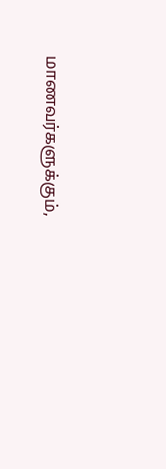மாணவர்களுக்கும்,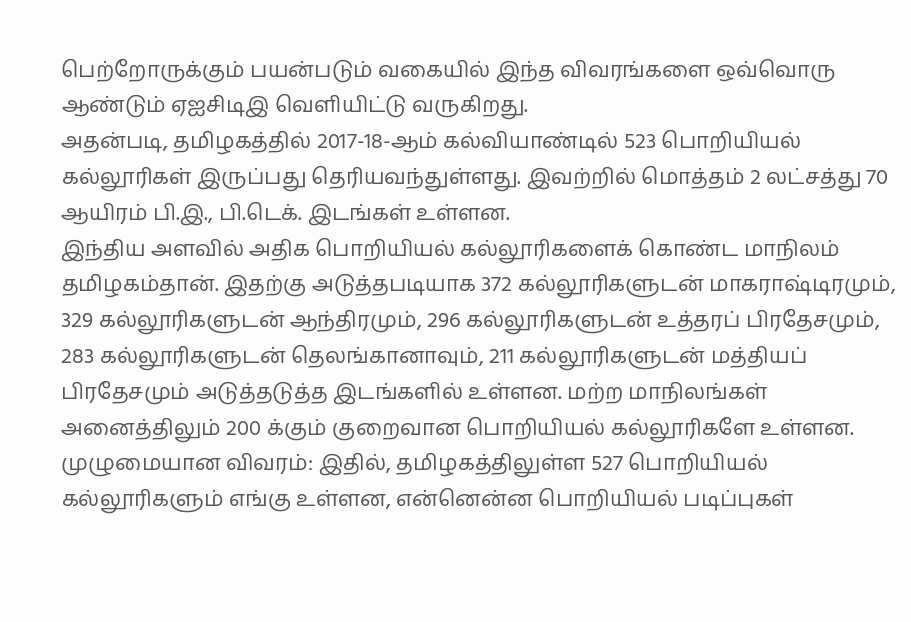பெற்றோருக்கும் பயன்படும் வகையில் இந்த விவரங்களை ஒவ்வொரு ஆண்டும் ஏஐசிடிஇ வெளியிட்டு வருகிறது.
அதன்படி, தமிழகத்தில் 2017-18-ஆம் கல்வியாண்டில் 523 பொறியியல் கல்லூரிகள் இருப்பது தெரியவந்துள்ளது. இவற்றில் மொத்தம் 2 லட்சத்து 70 ஆயிரம் பி.இ., பி.டெக். இடங்கள் உள்ளன.
இந்திய அளவில் அதிக பொறியியல் கல்லூரிகளைக் கொண்ட மாநிலம் தமிழகம்தான். இதற்கு அடுத்தபடியாக 372 கல்லூரிகளுடன் மாகராஷ்டிரமும், 329 கல்லூரிகளுடன் ஆந்திரமும், 296 கல்லூரிகளுடன் உத்தரப் பிரதேசமும், 283 கல்லூரிகளுடன் தெலங்கானாவும், 211 கல்லூரிகளுடன் மத்தியப் பிரதேசமும் அடுத்தடுத்த இடங்களில் உள்ளன. மற்ற மாநிலங்கள் அனைத்திலும் 200 க்கும் குறைவான பொறியியல் கல்லூரிகளே உள்ளன.
முழுமையான விவரம்: இதில், தமிழகத்திலுள்ள 527 பொறியியல் கல்லூரிகளும் எங்கு உள்ளன, என்னென்ன பொறியியல் படிப்புகள்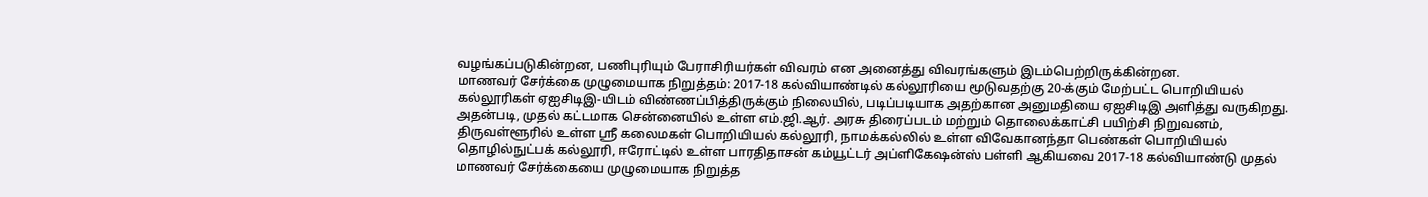வழங்கப்படுகின்றன, பணிபுரியும் பேராசிரியர்கள் விவரம் என அனைத்து விவரங்களும் இடம்பெற்றிருக்கின்றன.
மாணவர் சேர்க்கை முழுமையாக நிறுத்தம்: 2017-18 கல்வியாண்டில் கல்லூரியை மூடுவதற்கு 20-க்கும் மேற்பட்ட பொறியியல் கல்லூரிகள் ஏஐசிடிஇ-யிடம் விண்ணப்பித்திருக்கும் நிலையில், படிப்படியாக அதற்கான அனுமதியை ஏஐசிடிஇ அளித்து வருகிறது.
அதன்படி, முதல் கட்டமாக சென்னையில் உள்ள எம்.ஜி.ஆர். அரசு திரைப்படம் மற்றும் தொலைக்காட்சி பயிற்சி நிறுவனம், திருவள்ளூரில் உள்ள ஸ்ரீ கலைமகள் பொறியியல் கல்லூரி, நாமக்கல்லில் உள்ள விவேகானந்தா பெண்கள் பொறியியல் தொழில்நுட்பக் கல்லூரி, ஈரோட்டில் உள்ள பாரதிதாசன் கம்யூட்டர் அப்ளிகேஷன்ஸ் பள்ளி ஆகியவை 2017-18 கல்வியாண்டு முதல் மாணவர் சேர்க்கையை முழுமையாக நிறுத்த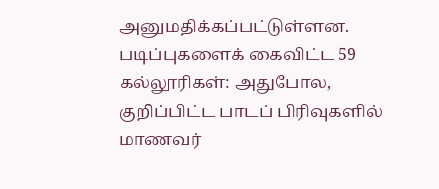அனுமதிக்கப்பட்டுள்ளன.
படிப்புகளைக் கைவிட்ட 59 கல்லூரிகள்: அதுபோல, குறிப்பிட்ட பாடப் பிரிவுகளில் மாணவர்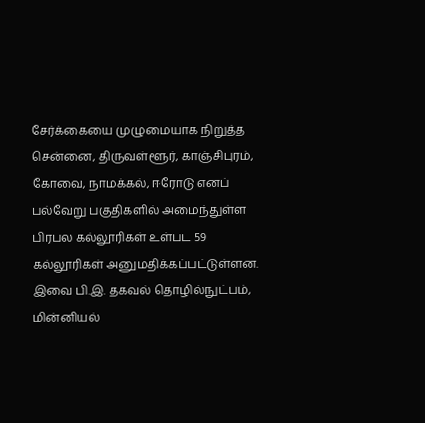சேர்க்கையை முழுமையாக நிறுத்த சென்னை, திருவள்ளூர், காஞ்சிபுரம், கோவை, நாமக்கல், ஈரோடு எனப் பல்வேறு பகுதிகளில் அமைந்துள்ள பிரபல கல்லூரிகள் உள்பட 59 கல்லூரிகள் அனுமதிக்கப்பட்டுள்ளன.
இவை பி.இ. தகவல் தொழில்நுட்பம், மின்னியல்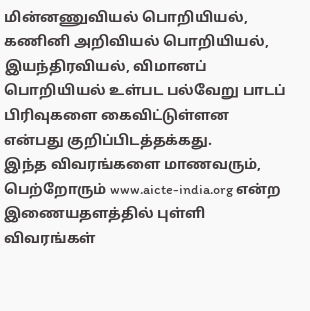மின்னணுவியல் பொறியியல், கணினி அறிவியல் பொறியியல், இயந்திரவியல், விமானப் பொறியியல் உள்பட பல்வேறு பாடப் பிரிவுகளை கைவிட்டுள்ளன என்பது குறிப்பிடத்தக்கது.
இந்த விவரங்களை மாணவரும், பெற்றோரும் www.aicte-india.org என்ற இணையதளத்தில் புள்ளி விவரங்கள்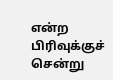என்ற பிரிவுக்குச் சென்று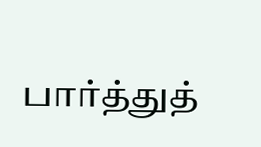பார்த்துத்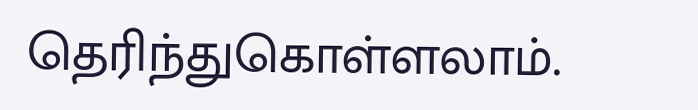தெரிந்துகொள்ளலாம்.